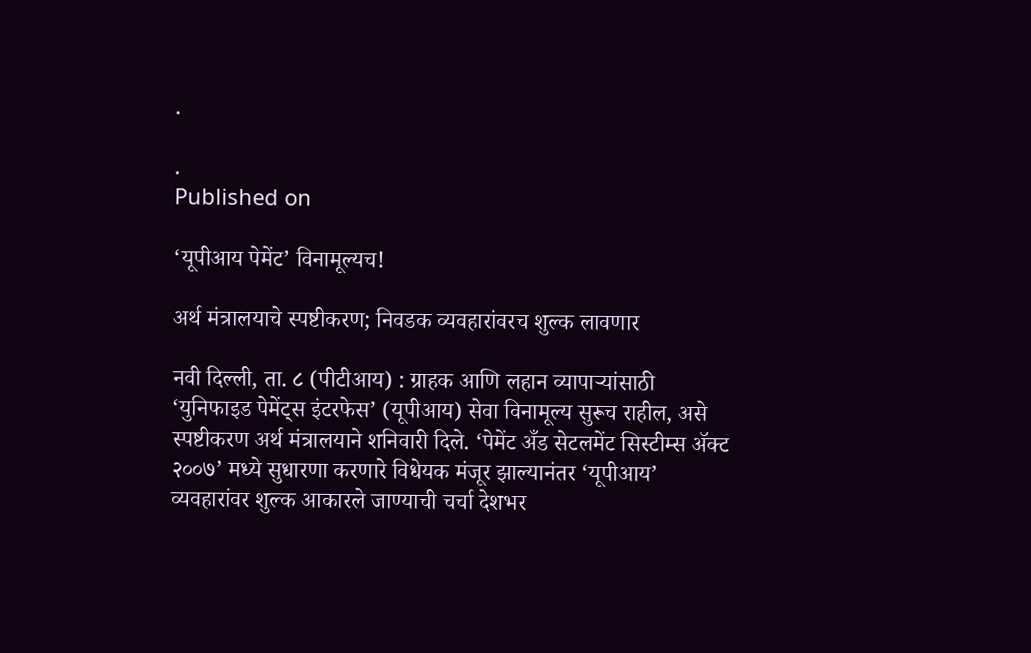.

.
Published on

‘यूपीआय पेमेंट’ विनामूल्यच!

अर्थ मंत्रालयाचे स्पष्टीकरण; निवडक व्यवहारांवरच शुल्क लावणार

नवी दिल्ली, ता. ८ (पीटीआय) : ग्राहक आणि लहान व्यापाऱ्यांसाठी ‘युनिफाइड पेमेंट्स इंटरफेस’ (यूपीआय) सेवा विनामूल्य सुरूच राहील, असे स्पष्टीकरण अर्थ मंत्रालयाने शनिवारी दिले. ‘पेमेंट अँड सेटलमेंट सिस्टीम्स ॲक्ट २००७’ मध्ये सुधारणा करणारे विधेयक मंजूर झाल्यानंतर ‘यूपीआय’ व्यवहारांवर शुल्क आकारले जाण्याची चर्चा देशभर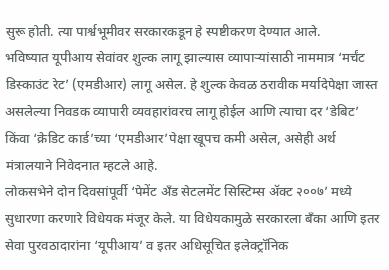सुरू होती. त्या पार्श्वभूमीवर सरकारकडून हे स्पष्टीकरण देण्यात आले.
भविष्यात यूपीआय सेवांवर शुल्क लागू झाल्यास व्यापाऱ्यांसाठी नाममात्र ‘मर्चंट डिस्काउंट रेट’ (एमडीआर) लागू असेल. हे शुल्क केवळ ठरावीक मर्यादेपेक्षा जास्त असलेल्या निवडक व्यापारी व्यवहारांवरच लागू होईल आणि त्याचा दर ‘डेबिट’ किंवा ‘क्रेडिट कार्ड’च्या ‘एमडीआर’पेक्षा खूपच कमी असेल, असेही अर्थ मंत्रालयाने निवेदनात म्हटले आहे.
लोकसभेने दोन दिवसांपूर्वी ‘पेमेंट अँड सेटलमेंट सिस्टिम्स ॲक्ट २००७’ मध्ये सुधारणा करणारे विधेयक मंजूर केले. या विधेयकामुळे सरकारला बँका आणि इतर सेवा पुरवठादारांना ‘यूपीआय’ व इतर अधिसूचित इलेक्ट्रॉनिक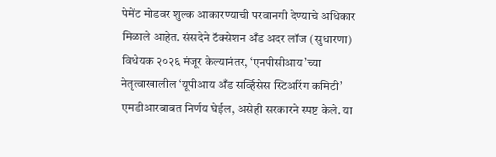पेमेंट मोडवर शुल्क आकारण्याची परवानगी देण्याचे अधिकार मिळाले आहेत. संसदेने टॅक्सेशन अँड अदर लॉज (सुधारणा) विधेयक २०२६ मंजूर केल्यानंतर, ‘एनपीसीआय’च्या नेतृत्वाखालील ‘यूपीआय अँड सर्व्हिसेस स्टिअरिंग कमिटी’ एमडीआरबाबत निर्णय घेईल, असेही सरकारने स्पष्ट केले. या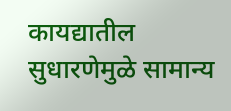कायद्यातील सुधारणेमुळे सामान्य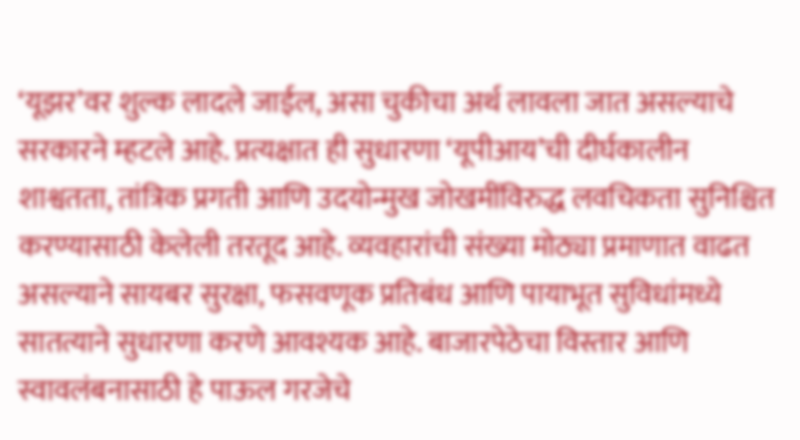‘यूझर’वर शुल्क लादले जाईल, असा चुकीचा अर्थ लावला जात असल्याचे सरकारने म्हटले आहे. प्रत्यक्षात ही सुधारणा ‘यूपीआय’ची दीर्घकालीन शाश्वतता, तांत्रिक प्रगती आणि उदयोन्मुख जोखमींविरुद्ध लवचिकता सुनिश्चित करण्यासाठी केलेली तरतूद आहे. व्यवहारांची संख्या मोठ्या प्रमाणात वाढत असल्याने सायबर सुरक्षा, फसवणूक प्रतिबंध आणि पायाभूत सुविधांमध्ये सातत्याने सुधारणा करणे आवश्यक आहे. बाजारपेठेचा विस्तार आणि स्वावलंबनासाठी हे पाऊल गरजेचे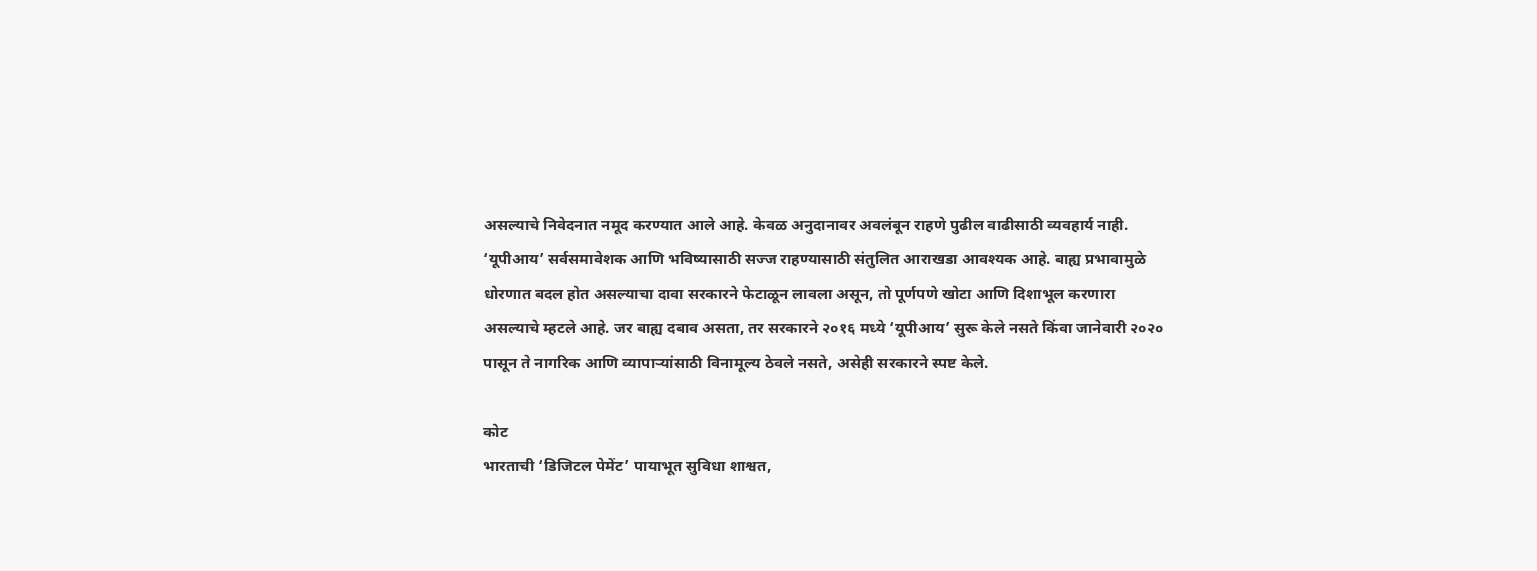असल्याचे निवेदनात नमूद करण्यात आले आहे. केवळ अनुदानावर अवलंबून राहणे पुढील वाढीसाठी व्यवहार्य नाही. ‘यूपीआय’ सर्वसमावेशक आणि भविष्यासाठी सज्ज राहण्यासाठी संतुलित आराखडा आवश्यक आहे. बाह्य प्रभावामुळे धोरणात बदल होत असल्याचा दावा सरकारने फेटाळून लावला असून, तो पूर्णपणे खोटा आणि दिशाभूल करणारा असल्याचे म्हटले आहे. जर बाह्य दबाव असता, तर सरकारने २०१६ मध्ये ‘यूपीआय’ सुरू केले नसते किंवा जानेवारी २०२० पासून ते नागरिक आणि व्यापाऱ्यांसाठी विनामूल्य ठेवले नसते, असेही सरकारने स्पष्ट केले.

कोट
भारताची ‘डिजिटल पेमेंट’ पायाभूत सुविधा शाश्वत,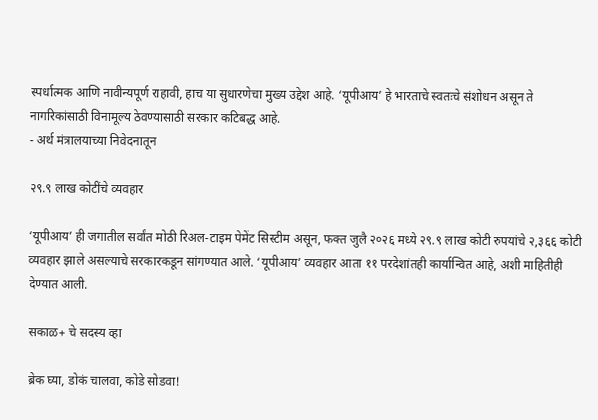स्पर्धात्मक आणि नावीन्यपूर्ण राहावी, हाच या सुधारणेचा मुख्य उद्देश आहे. ‘यूपीआय’ हे भारताचे स्वतःचे संशोधन असून ते नागरिकांसाठी विनामूल्य ठेवण्यासाठी सरकार कटिबद्ध आहे.
- अर्थ मंत्रालयाच्या निवेदनातून

२९.९ लाख कोटींचे व्यवहार

‘यूपीआय’ ही जगातील सर्वांत मोठी रिअल-टाइम पेमेंट सिस्टीम असून, फक्त जुलै २०२६ मध्ये २९.९ लाख कोटी रुपयांचे २,३६६ कोटी व्यवहार झाले असल्याचे सरकारकडून सांगण्यात आले. ‘यूपीआय’ व्यवहार आता ११ परदेशांतही कार्यान्वित आहे, अशी माहितीही देण्यात आली.

सकाळ+ चे सदस्य व्हा

ब्रेक घ्या, डोकं चालवा, कोडे सोडवा!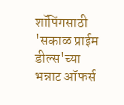शॉपिंगसाठी 'सकाळ प्राईम डील्स'च्या भन्नाट ऑफर्स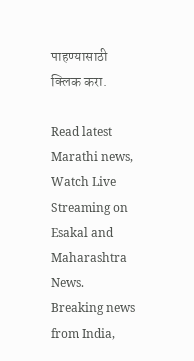पाहण्यासाठी क्लिक करा.

Read latest Marathi news, Watch Live Streaming on Esakal and Maharashtra News. Breaking news from India,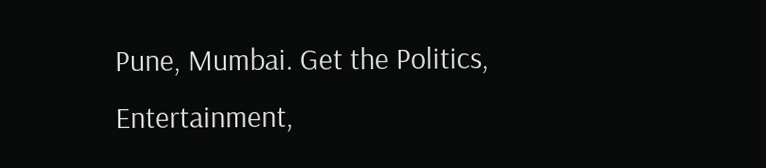Pune, Mumbai. Get the Politics, Entertainment,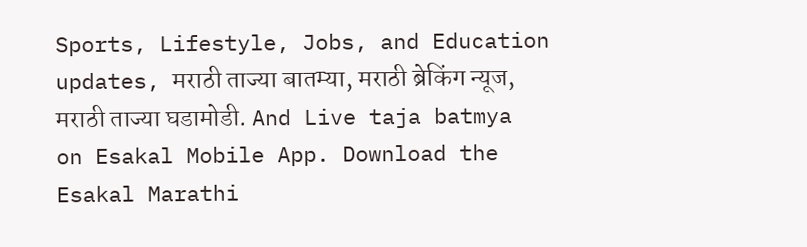Sports, Lifestyle, Jobs, and Education updates, मराठी ताज्या बातम्या, मराठी ब्रेकिंग न्यूज, मराठी ताज्या घडामोडी. And Live taja batmya on Esakal Mobile App. Download the Esakal Marathi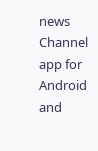news Channel app for Android and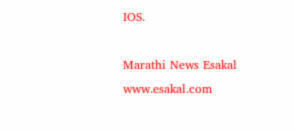IOS.

Marathi News Esakal
www.esakal.com